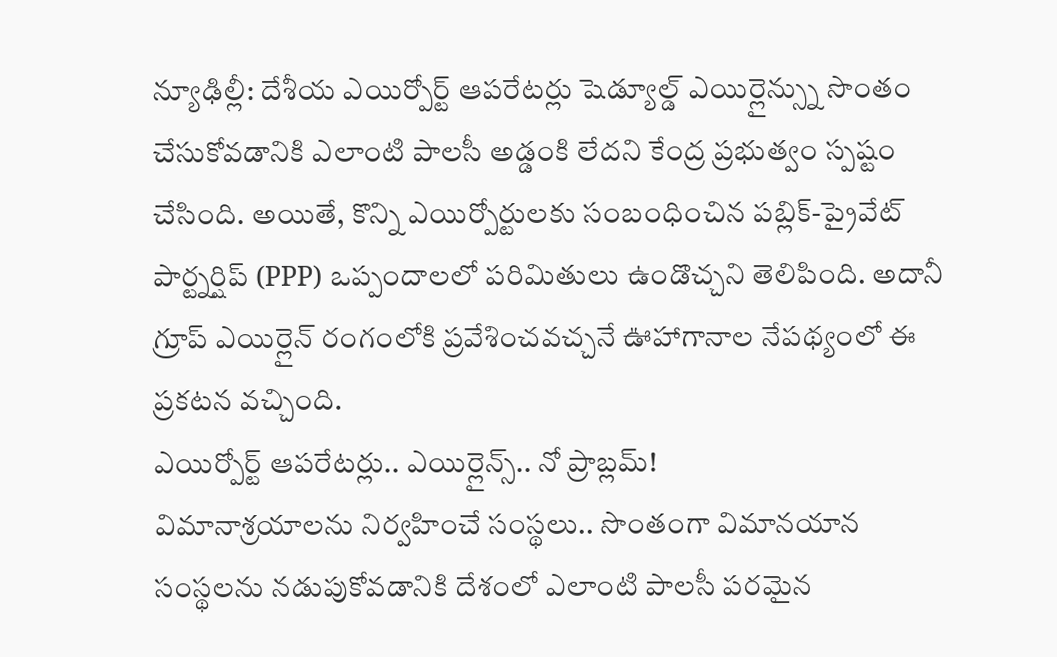న్యూఢిల్లీ: దేశీయ ఎయిర్పోర్ట్ ఆపరేటర్లు షెడ్యూల్డ్ ఎయిర్లైన్స్ను సొంతం చేసుకోవడానికి ఎలాంటి పాలసీ అడ్డంకి లేదని కేంద్ర ప్రభుత్వం స్పష్టం చేసింది. అయితే, కొన్ని ఎయిర్పోర్టులకు సంబంధించిన పబ్లిక్-ప్రైవేట్ పార్ట్నర్షిప్ (PPP) ఒప్పందాలలో పరిమితులు ఉండొచ్చని తెలిపింది. అదానీ గ్రూప్ ఎయిర్లైన్ రంగంలోకి ప్రవేశించవచ్చనే ఊహాగానాల నేపథ్యంలో ఈ ప్రకటన వచ్చింది.
ఎయిర్పోర్ట్ ఆపరేటర్లు.. ఎయిర్లైన్స్.. నో ప్రాబ్లమ్!
విమానాశ్రయాలను నిర్వహించే సంస్థలు.. సొంతంగా విమానయాన సంస్థలను నడుపుకోవడానికి దేశంలో ఎలాంటి పాలసీ పరమైన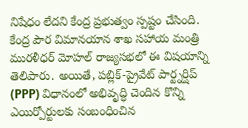నిషేధం లేదని కేంద్ర ప్రభుత్వం స్పష్టం చేసింది. కేంద్ర పౌర విమానయాన శాఖ సహాయ మంత్రి మురళీధర్ మోహల్ రాజ్యసభలో ఈ విషయాన్ని తెలిపారు. అయితే, పబ్లిక్-ప్రైవేట్ పార్ట్నర్షిప్ (PPP) విధానంలో అభివృద్ధి చెందిన కొన్ని ఎయిర్పోర్టులకు సంబంధించిన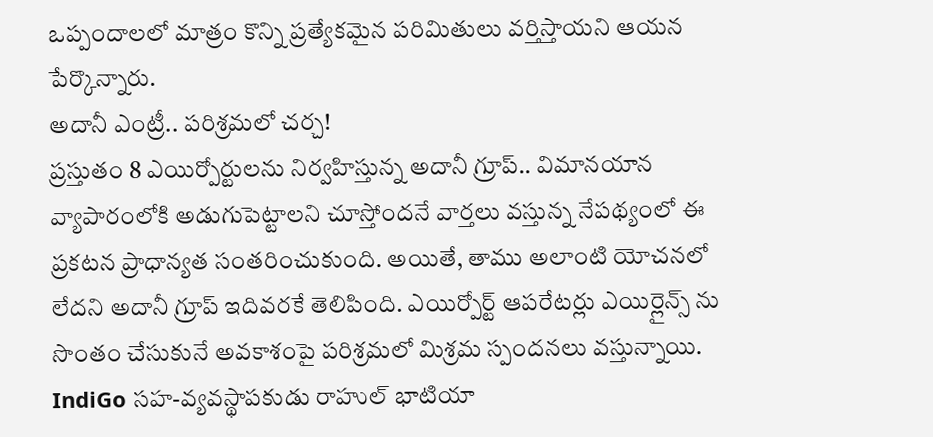ఒప్పందాలలో మాత్రం కొన్ని ప్రత్యేకమైన పరిమితులు వర్తిస్తాయని ఆయన పేర్కొన్నారు.
అదానీ ఎంట్రీ.. పరిశ్రమలో చర్చ!
ప్రస్తుతం 8 ఎయిర్పోర్టులను నిర్వహిస్తున్న అదానీ గ్రూప్.. విమానయాన వ్యాపారంలోకి అడుగుపెట్టాలని చూస్తోందనే వార్తలు వస్తున్న నేపథ్యంలో ఈ ప్రకటన ప్రాధాన్యత సంతరించుకుంది. అయితే, తాము అలాంటి యోచనలో లేదని అదానీ గ్రూప్ ఇదివరకే తెలిపింది. ఎయిర్పోర్ట్ ఆపరేటర్లు ఎయిర్లైన్స్ ను సొంతం చేసుకునే అవకాశంపై పరిశ్రమలో మిశ్రమ స్పందనలు వస్తున్నాయి. IndiGo సహ-వ్యవస్థాపకుడు రాహుల్ భాటియా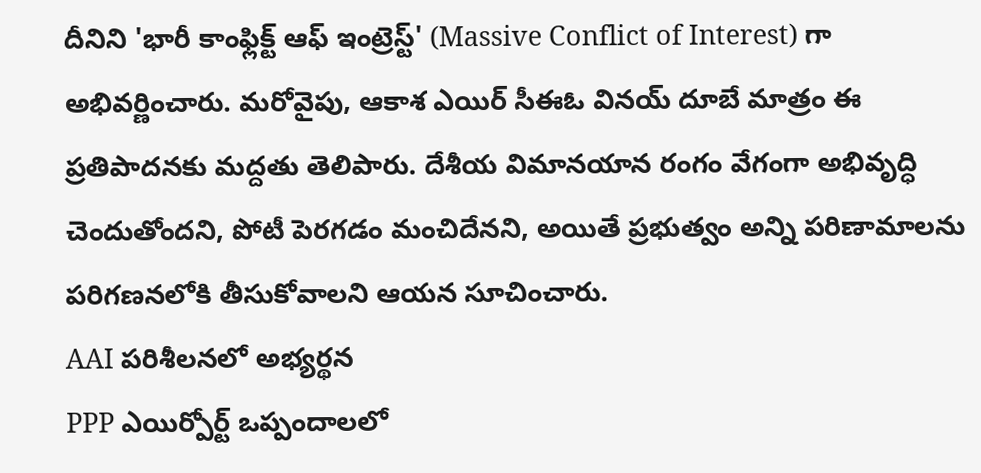దీనిని 'భారీ కాంఫ్లిక్ట్ ఆఫ్ ఇంట్రెస్ట్' (Massive Conflict of Interest) గా అభివర్ణించారు. మరోవైపు, ఆకాశ ఎయిర్ సీఈఓ వినయ్ దూబే మాత్రం ఈ ప్రతిపాదనకు మద్దతు తెలిపారు. దేశీయ విమానయాన రంగం వేగంగా అభివృద్ధి చెందుతోందని, పోటీ పెరగడం మంచిదేనని, అయితే ప్రభుత్వం అన్ని పరిణామాలను పరిగణనలోకి తీసుకోవాలని ఆయన సూచించారు.
AAI పరిశీలనలో అభ్యర్థన
PPP ఎయిర్పోర్ట్ ఒప్పందాలలో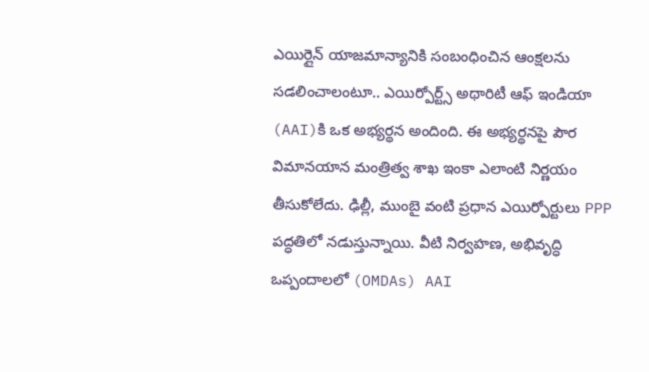ఎయిర్లైన్ యాజమాన్యానికి సంబంధించిన ఆంక్షలను సడలించాలంటూ.. ఎయిర్పోర్ట్స్ అథారిటీ ఆఫ్ ఇండియా (AAI)కి ఒక అభ్యర్థన అందింది. ఈ అభ్యర్థనపై పౌర విమానయాన మంత్రిత్వ శాఖ ఇంకా ఎలాంటి నిర్ణయం తీసుకోలేదు. ఢిల్లీ, ముంబై వంటి ప్రధాన ఎయిర్పోర్టులు PPP పద్ధతిలో నడుస్తున్నాయి. వీటి నిర్వహణ, అభివృద్ధి ఒప్పందాలలో (OMDAs) AAI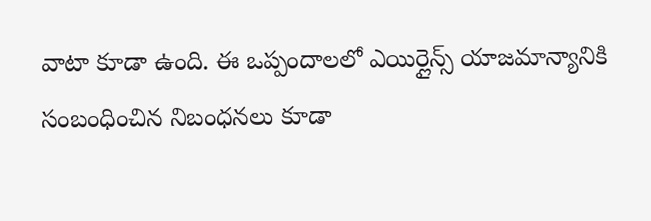వాటా కూడా ఉంది. ఈ ఒప్పందాలలో ఎయిర్లైన్స్ యాజమాన్యానికి సంబంధించిన నిబంధనలు కూడా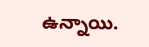ఉన్నాయి.